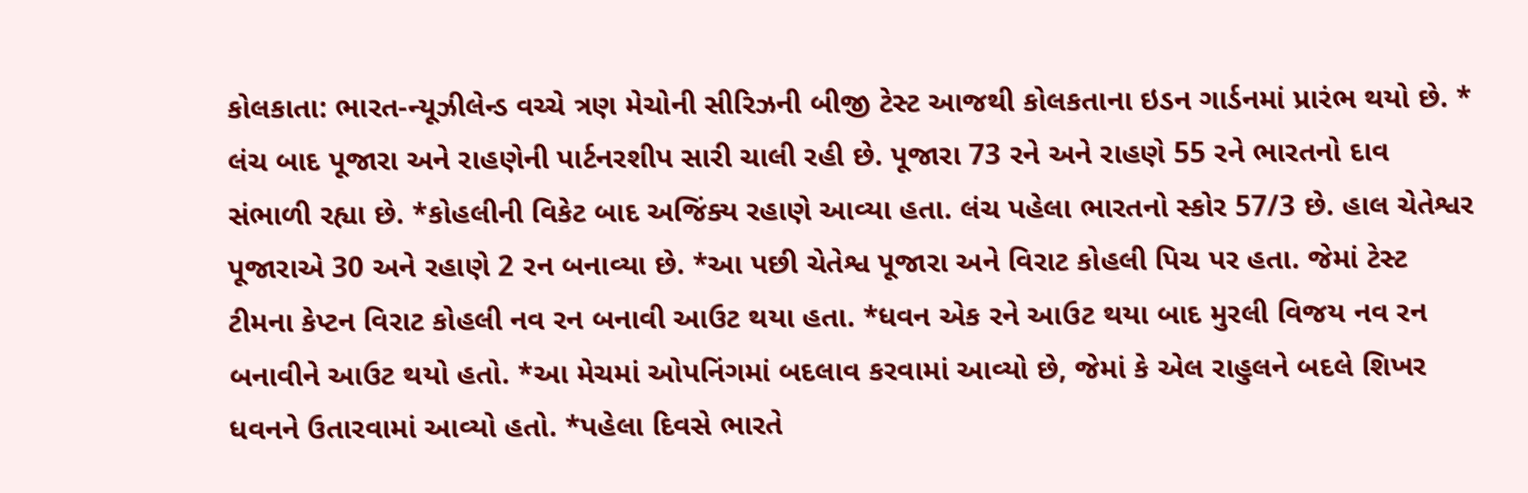કોલકાતા: ભારત-ન્યૂઝીલેન્ડ વચ્ચે ત્રણ મેચોની સીરિઝની બીજી ટેસ્ટ આજથી કોલકતાના ઇડન ગાર્ડનમાં પ્રારંભ થયો છે. * લંચ બાદ પૂજારા અને રાહણેની પાર્ટનરશીપ સારી ચાલી રહી છે. પૂજારા 73 રને અને રાહણે 55 રને ભારતનો દાવ સંભાળી રહ્યા છે. *કોહલીની વિકેટ બાદ અજિંક્ય રહાણે આવ્યા હતા. લંચ પહેલા ભારતનો સ્કોર 57/3 છે. હાલ ચેતેશ્વર પૂજારાએ 30 અને રહાણે 2 રન બનાવ્યા છે. *આ પછી ચેતેશ્વ પૂજારા અને વિરાટ કોહલી પિચ પર હતા. જેમાં ટેસ્ટ ટીમના કેપ્ટન વિરાટ કોહલી નવ રન બનાવી આઉટ થયા હતા. *ધવન એક રને આઉટ થયા બાદ મુરલી વિજય નવ રન બનાવીને આઉટ થયો હતો. *આ મેચમાં ઓપનિંગમાં બદલાવ કરવામાં આવ્યો છે, જેમાં કે એલ રાહુલને બદલે શિખર ધવનને ઉતારવામાં આવ્યો હતો. *પહેલા દિવસે ભારતે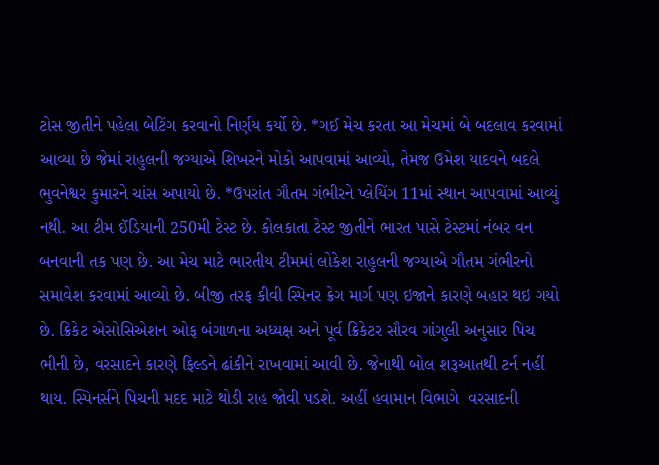ટોસ જીતીને પહેલા બેટિંગ કરવાનો નિર્ણય કર્યો છે. *ગઈ મેચ કરતા આ મેચમાં બે બદલાવ કરવામાં આવ્યા છે જેમાં રાહુલની જગ્યાએ શિખરને મોકો આપવામાં આવ્યો, તેમજ ઉમેશ યાદવને બદલે ભુવનેશ્વર કુમારને ચાંસ અપાયો છે. *ઉપરાંત ગૌતમ ગંભીરને પ્લેયિંગ 11માં સ્થાન આપવામાં આવ્યું નથી. આ ટીમ ઈંડિયાની 250મી ટેસ્ટ છે. કોલકાતા ટેસ્ટ જીતીને ભારત પાસે ટેસ્ટમાં નંબર વન બનવાની તક પણ છે. આ મેચ માટે ભારતીય ટીમમાં લોકેશ રાહુલની જગ્યાએ ગૌતમ ગંભીરનો સમાવેશ કરવામાં આવ્યો છે. બીજી તરફ કીવી સ્પિનર ક્રેગ માર્ગ પણ ઇજાને કારણે બહાર થઇ ગયો છે. ક્રિકેટ એસોસિએશન ઓફ બંગાળના અધ્યક્ષ અને પૂર્વ ક્રિકેટર સૌરવ ગાંગુલી અનુસાર પિચ ભીની છે, વરસાદને કારણે ફિલ્ડને ઢાંકીને રાખવામાં આવી છે. જેનાથી બોલ શરૂઆતથી ટર્ન નહીં  થાય. સ્પિનર્સને પિચની મદદ માટે થોડી રાહ જોવી પડશે. અહીં હવામાન વિભાગે  વરસાદની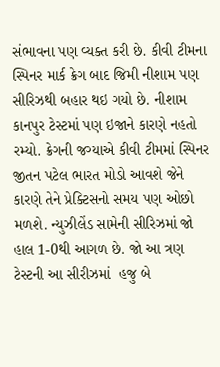સંભાવના પણ વ્યક્ત કરી છે. કીવી ટીમના સ્પિનર માર્ક ક્રેગ બાદ જિમી નીશામ પણ સીરિઝથી બહાર થઇ ગયો છે. નીશામ કાનપુર ટેસ્ટમાં પણ ઇજાને કારણે નહતો રમ્યો. ક્રેગની જગ્યાએ કીવી ટીમમાં સ્પિનર જીતન પટેલ ભારત મોડો આવશે જેને કારણે તેને પ્રેક્ટિસનો સમય પણ ઓછો મળશે. ન્યુઝીલેંડ સામેની સીરિઝમાં જો હાલ 1-0થી આગળ છે. જો આ ત્રણ ટેસ્ટની આ સીરીઝમાં  હજુ બે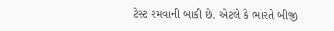ટેસ્ટ રમવાની બાકી છે. એટલે કે ભારતે બીજી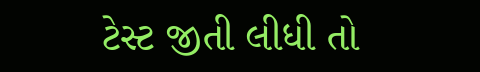ટેસ્ટ જીતી લીધી તો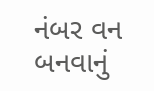નંબર વન બનવાનું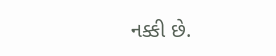નક્કી છે.